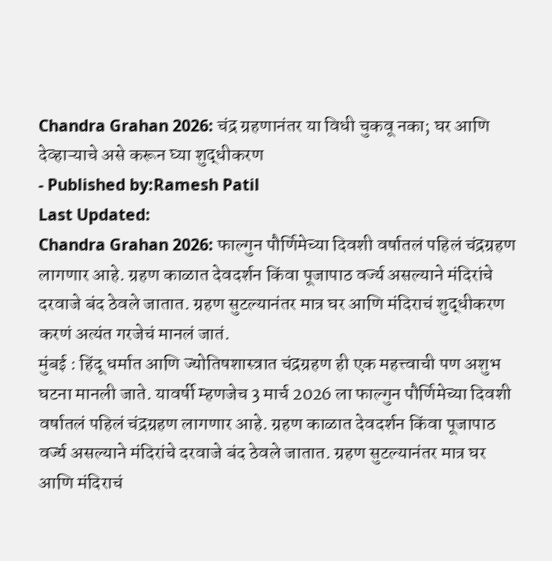Chandra Grahan 2026: चंद्र ग्रहणानंतर या विधी चुकवू नका; घर आणि देव्हाऱ्याचे असे करून घ्या शुद्धीकरण
- Published by:Ramesh Patil
Last Updated:
Chandra Grahan 2026: फाल्गुन पौर्णिमेच्या दिवशी वर्षातलं पहिलं चंद्रग्रहण लागणार आहे. ग्रहण काळात देवदर्शन किंवा पूजापाठ वर्ज्य असल्याने मंदिरांचे दरवाजे बंद ठेवले जातात. ग्रहण सुटल्यानंतर मात्र घर आणि मंदिराचं शुद्धीकरण करणं अत्यंत गरजेचं मानलं जातं.
मुंबई : हिंदू धर्मात आणि ज्योतिषशास्त्रात चंद्रग्रहण ही एक महत्त्वाची पण अशुभ घटना मानली जाते. यावर्षी म्हणजेच 3 मार्च 2026 ला फाल्गुन पौर्णिमेच्या दिवशी वर्षातलं पहिलं चंद्रग्रहण लागणार आहे. ग्रहण काळात देवदर्शन किंवा पूजापाठ वर्ज्य असल्याने मंदिरांचे दरवाजे बंद ठेवले जातात. ग्रहण सुटल्यानंतर मात्र घर आणि मंदिराचं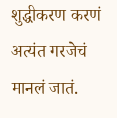शुद्धीकरण करणं अत्यंत गरजेचं मानलं जातं.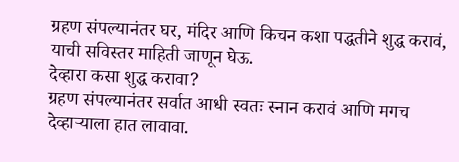ग्रहण संपल्यानंतर घर, मंदिर आणि किचन कशा पद्धतीने शुद्ध करावं, याची सविस्तर माहिती जाणून घेऊ.
देव्हारा कसा शुद्ध करावा?
ग्रहण संपल्यानंतर सर्वात आधी स्वतः स्नान करावं आणि मगच देव्हाऱ्याला हात लावावा.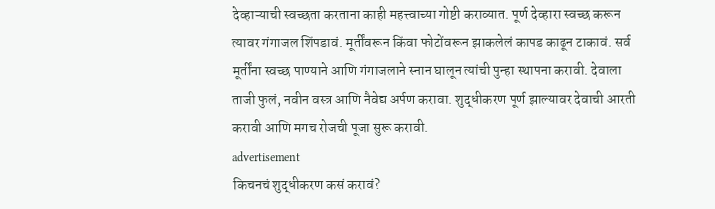देव्हाऱ्याची स्वच्छता करताना काही महत्त्वाच्या गोष्टी कराव्यात. पूर्ण देव्हारा स्वच्छ करून त्यावर गंगाजल शिंपडावं. मूर्तींवरून किंवा फोटोंवरून झाकलेलं कापड काढून टाकावं. सर्व मूर्तींना स्वच्छ पाण्याने आणि गंगाजलाने स्नान घालून त्यांची पुन्हा स्थापना करावी. देवाला ताजी फुलं, नवीन वस्त्र आणि नैवेद्य अर्पण करावा. शुद्धीकरण पूर्ण झाल्यावर देवाची आरती करावी आणि मगच रोजची पूजा सुरू करावी.
advertisement
किचनचं शुद्धीकरण कसं करावं?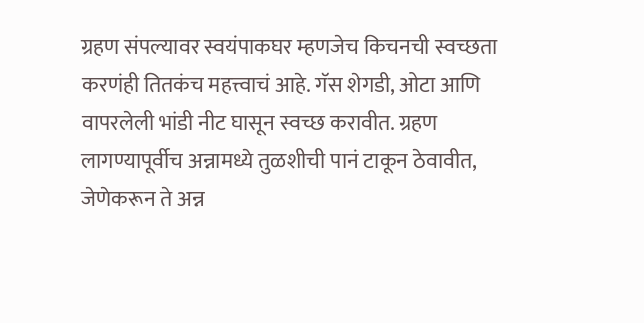ग्रहण संपल्यावर स्वयंपाकघर म्हणजेच किचनची स्वच्छता करणंही तितकंच महत्त्वाचं आहे. गॅस शेगडी, ओटा आणि वापरलेली भांडी नीट घासून स्वच्छ करावीत. ग्रहण लागण्यापूर्वीच अन्नामध्ये तुळशीची पानं टाकून ठेवावीत, जेणेकरून ते अन्न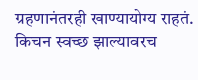ग्रहणानंतरही खाण्यायोग्य राहतं. किचन स्वच्छ झाल्यावरच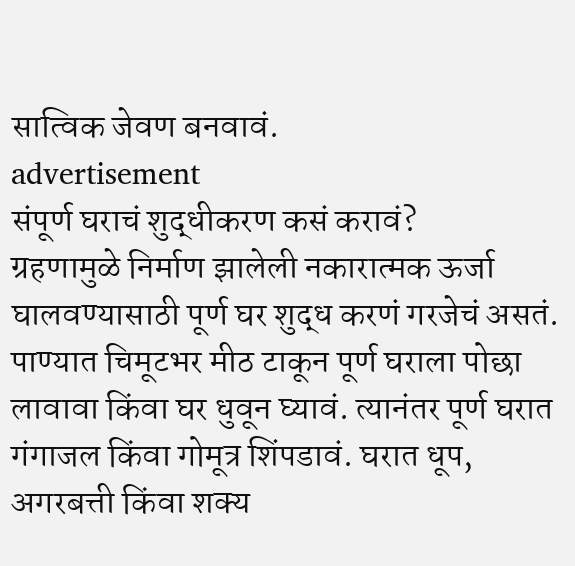सात्विक जेवण बनवावं.
advertisement
संपूर्ण घराचं शुद्धीकरण कसं करावं?
ग्रहणामुळे निर्माण झालेली नकारात्मक ऊर्जा घालवण्यासाठी पूर्ण घर शुद्ध करणं गरजेचं असतं. पाण्यात चिमूटभर मीठ टाकून पूर्ण घराला पोछा लावावा किंवा घर धुवून घ्यावं. त्यानंतर पूर्ण घरात गंगाजल किंवा गोमूत्र शिंपडावं. घरात धूप, अगरबत्ती किंवा शक्य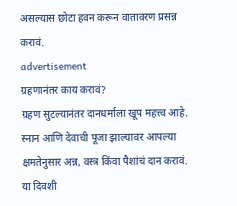असल्यास छोटा हवन करून वातावरण प्रसन्न करावं.
advertisement
ग्रहणानंतर काय करावं?
ग्रहण सुटल्यानंतर दानधर्माला खूप महत्त्व आहे. स्नान आणि देवाची पूजा झाल्यावर आपल्या क्षमतेनुसार अन्न, वस्त्र किंवा पैशांचं दान करावं. या दिवशी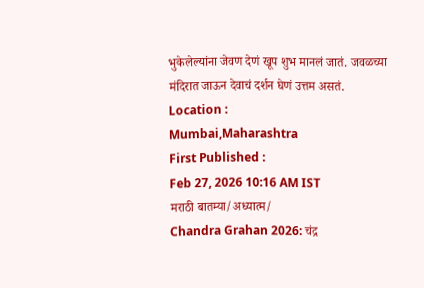भुकेलेल्यांना जेवण देणं खूप शुभ मानलं जातं. जवळच्या मंदिरात जाऊन देवाचं दर्शन घेणं उत्तम असतं.
Location :
Mumbai,Maharashtra
First Published :
Feb 27, 2026 10:16 AM IST
मराठी बातम्या/अध्यात्म/
Chandra Grahan 2026: चंद्र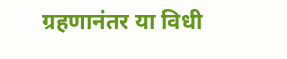ग्रहणानंतर या विधी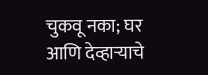चुकवू नका; घर आणि देव्हाऱ्याचे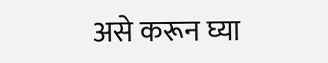असे करून घ्या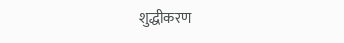शुद्धीकरण